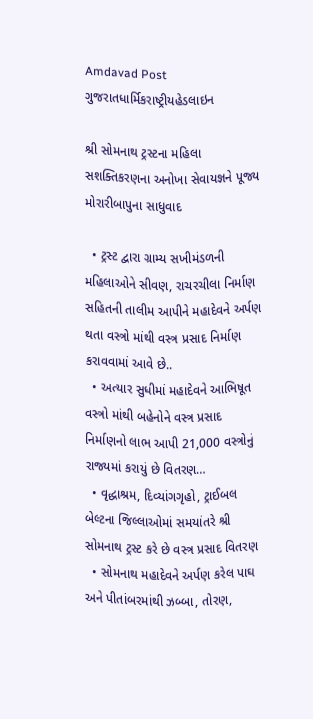Amdavad Post
ગુજરાતધાર્મિકરાષ્ટ્રીયહેડલાઇન

શ્રી સોમનાથ ટ્રસ્ટના મહિલા સશક્તિકરણના અનોખા સેવાયજ્ઞને પૂજ્ય મોરારીબાપુના સાધુવાદ

  • ટ્રસ્ટ દ્વારા ગ્રામ્ય સખીમંડળની મહિલાઓને સીવણ, રાચરચીલા નિર્માણ સહિતની તાલીમ આપીને મહાદેવને અર્પણ થતા વસ્ત્રો માંથી વસ્ત્ર પ્રસાદ નિર્માણ કરાવવામાં આવે છે..
  • અત્યાર સુધીમાં મહાદેવને આભિષૂત વસ્ત્રો માંથી બહેનોને વસ્ત્ર પ્રસાદ નિર્માણનો લાભ આપી 21,000 વસ્ત્રોનું રાજ્યમાં કરાયું છે વિતરણ…
  • વૃદ્ધાશ્રમ, દિવ્યાંગગૃહો, ટ્રાઈબલ બેલ્ટના જિલ્લાઓમાં સમયાંતરે શ્રી સોમનાથ ટ્રસ્ટ કરે છે વસ્ત્ર પ્રસાદ વિતરણ
  • સોમનાથ મહાદેવને અર્પણ કરેલ પાઘ અને પીતાંબરમાંથી ઝબ્બા, તોરણ,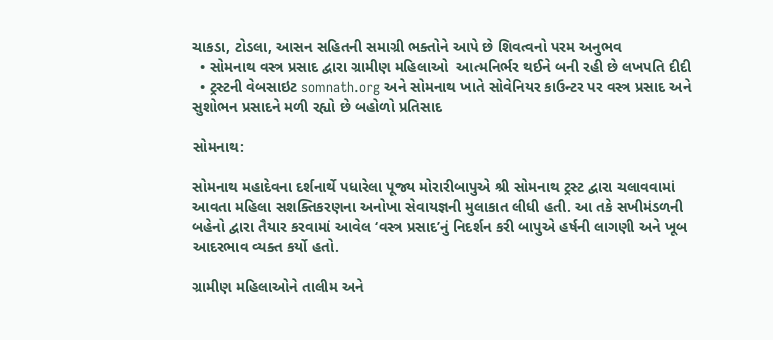ચાકડા, ટોડલા, આસન સહિતની સમાગ્રી ભક્તોને આપે છે શિવત્વનો પરમ અનુભવ
  • સોમનાથ વસ્ત્ર પ્રસાદ દ્વારા ગ્રામીણ મહિલાઓ  આત્મનિર્ભર થઈને બની રહી છે લખપતિ દીદી
  • ટ્રસ્ટની વેબસાઇટ somnath.org અને સોમનાથ ખાતે સોવેનિયર કાઉન્ટર પર વસ્ત્ર પ્રસાદ અને સુશોભન પ્રસાદને મળી રહ્યો છે બહોળો પ્રતિસાદ

સોમનાથ:

સોમનાથ મહાદેવના દર્શનાર્થે પધારેલા પૂજ્ય મોરારીબાપુએ શ્રી સોમનાથ ટ્રસ્ટ દ્વારા ચલાવવામાં આવતા મહિલા સશક્તિકરણના અનોખા સેવાયજ્ઞની મુલાકાત લીધી હતી. આ તકે સખીમંડળની બહેનો દ્વારા તૈયાર કરવામાં આવેલ ‘વસ્ત્ર પ્રસાદ’નું નિદર્શન કરી બાપુએ હર્ષની લાગણી અને ખૂબ આદરભાવ વ્યક્ત કર્યો હતો.

ગ્રામીણ મહિલાઓને તાલીમ અને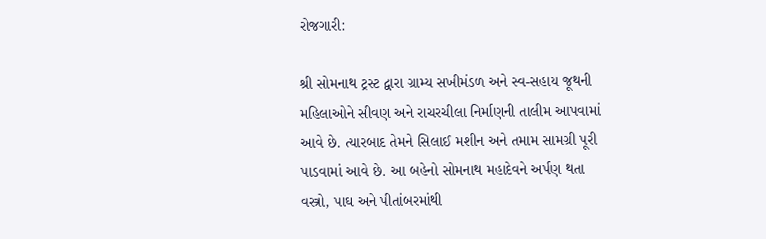રોજગારી:

શ્રી સોમનાથ ટ્રસ્ટ દ્વારા ગ્રામ્ય સખીમંડળ અને સ્વ-સહાય જૂથની મહિલાઓને સીવણ અને રાચરચીલા નિર્માણની તાલીમ આપવામાં આવે છે. ત્યારબાદ તેમને સિલાઈ મશીન અને તમામ સામગ્રી પૂરી પાડવામાં આવે છે. આ બહેનો સોમનાથ મહાદેવને અર્પણ થતા વસ્ત્રો, પાઘ અને પીતાંબરમાંથી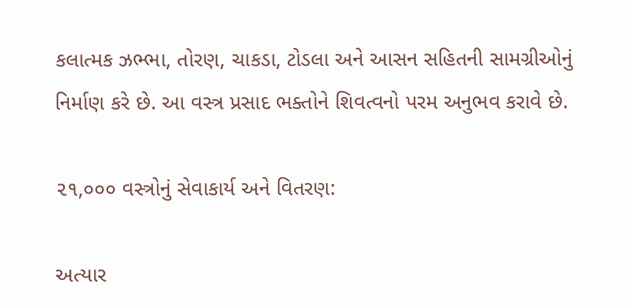કલાત્મક ઝભ્ભા, તોરણ, ચાકડા, ટોડલા અને આસન સહિતની સામગ્રીઓનું નિર્માણ કરે છે. આ વસ્ત્ર પ્રસાદ ભક્તોને શિવત્વનો પરમ અનુભવ કરાવે છે.

૨૧,૦૦૦ વસ્ત્રોનું સેવાકાર્ય અને વિતરણ:

અત્યાર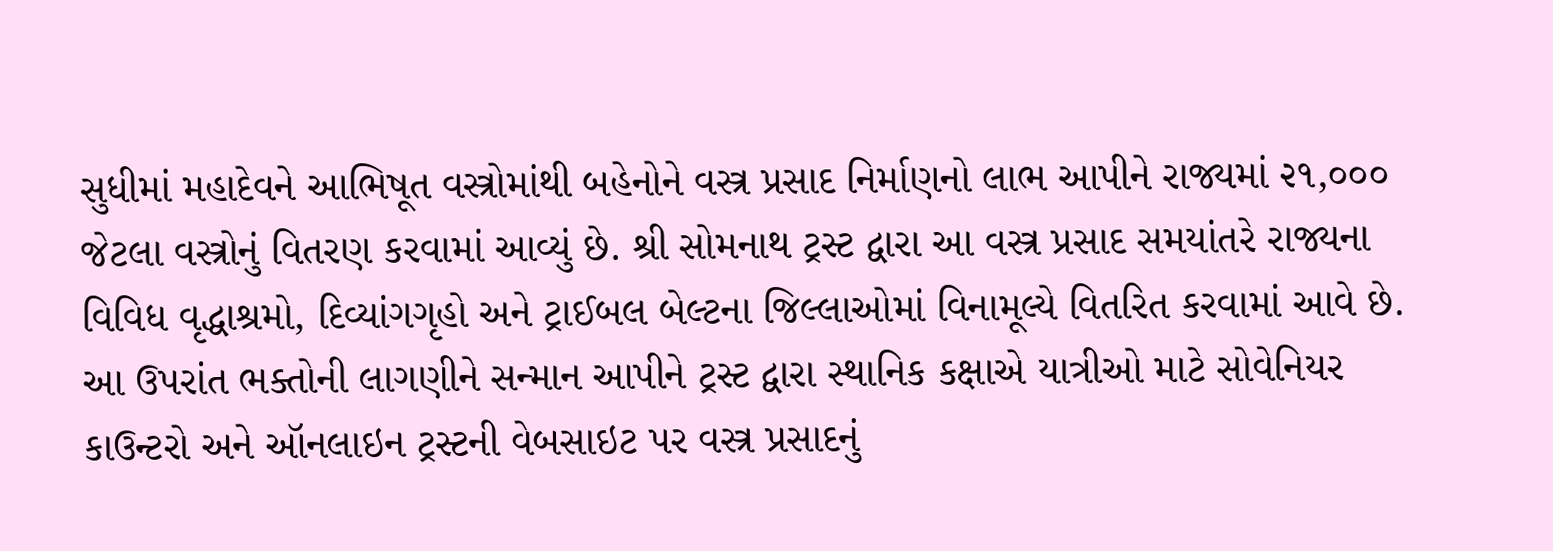સુધીમાં મહાદેવને આભિષૂત વસ્ત્રોમાંથી બહેનોને વસ્ત્ર પ્રસાદ નિર્માણનો લાભ આપીને રાજ્યમાં ૨૧,૦૦૦ જેટલા વસ્ત્રોનું વિતરણ કરવામાં આવ્યું છે. શ્રી સોમનાથ ટ્રસ્ટ દ્વારા આ વસ્ત્ર પ્રસાદ સમયાંતરે રાજ્યના વિવિધ વૃદ્ધાશ્રમો, દિવ્યાંગગૃહો અને ટ્રાઈબલ બેલ્ટના જિલ્લાઓમાં વિનામૂલ્યે વિતરિત કરવામાં આવે છે. આ ઉપરાંત ભક્તોની લાગણીને સન્માન આપીને ટ્રસ્ટ દ્વારા સ્થાનિક કક્ષાએ યાત્રીઓ માટે સોવેનિયર કાઉન્ટરો અને ઑનલાઇન ટ્રસ્ટની વેબસાઇટ પર વસ્ત્ર પ્રસાદનું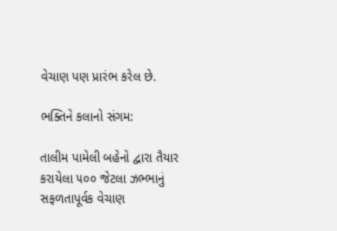વેચાણ પણ પ્રારંભ કરેલ છે.

ભક્તિને કલાનો સંગમ:

તાલીમ પામેલી બહેનો દ્વારા તૈયાર કરાયેલા ૫૦૦ જેટલા ઝભ્ભાનું સફળતાપૂર્વક વેચાણ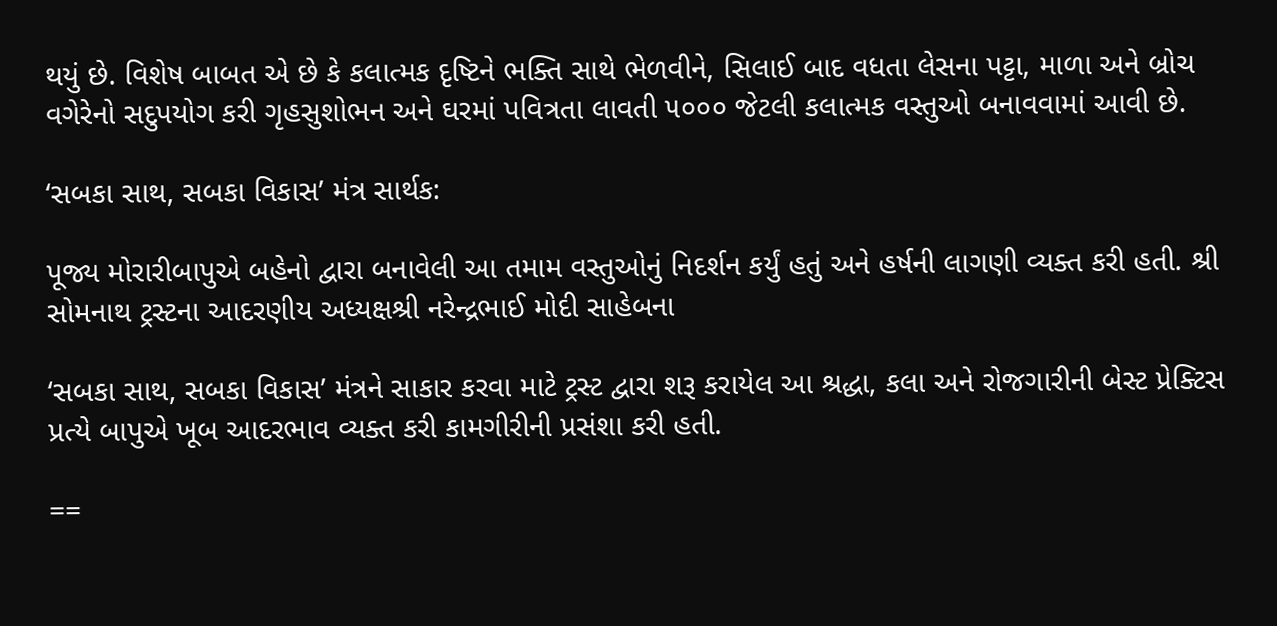થયું છે. વિશેષ બાબત એ છે કે કલાત્મક દૃષ્ટિને ભક્તિ સાથે ભેળવીને, સિલાઈ બાદ વધતા લેસના પટ્ટા, માળા અને બ્રોચ વગેરેનો સદુપયોગ કરી ગૃહસુશોભન અને ઘરમાં પવિત્રતા લાવતી ૫૦૦૦ જેટલી કલાત્મક વસ્તુઓ બનાવવામાં આવી છે.

‘સબકા સાથ, સબકા વિકાસ’ મંત્ર સાર્થક:

પૂજ્ય મોરારીબાપુએ બહેનો દ્વારા બનાવેલી આ તમામ વસ્તુઓનું નિદર્શન કર્યું હતું અને હર્ષની લાગણી વ્યક્ત કરી હતી. શ્રી સોમનાથ ટ્રસ્ટના આદરણીય અધ્યક્ષશ્રી નરેન્દ્રભાઈ મોદી સાહેબના

‘સબકા સાથ, સબકા વિકાસ’ મંત્રને સાકાર કરવા માટે ટ્રસ્ટ દ્વારા શરૂ કરાયેલ આ શ્રદ્ધા, કલા અને રોજગારીની બેસ્ટ પ્રેક્ટિસ પ્રત્યે બાપુએ ખૂબ આદરભાવ વ્યક્ત કરી કામગીરીની પ્રસંશા કરી હતી.

==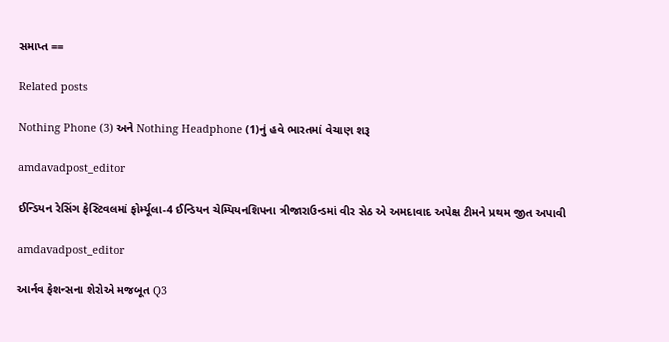સમાપ્ત ==

Related posts

Nothing Phone (3) અને Nothing Headphone (1)નું હવે ભારતમાં વેચાણ શરૂ

amdavadpost_editor

ઈન્ડિયન રેસિંગ ફેસ્ટિવલમાં ફોર્મ્યૂલા-4 ઈન્ડિયન ચેમ્પિયનશિપના ત્રીજારાઉન્ડમાં વીર સેઠ એ અમદાવાદ અપેક્ષ ટીમને પ્રથમ જીત અપાવી

amdavadpost_editor

આર્નવ ફેશન્સના શેરોએ મજબૂત Q3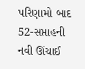પરિણામો બાદ 52-સપ્તાહની નવી ઊંચાઈ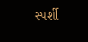સ્પર્શી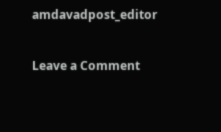amdavadpost_editor

Leave a Comment